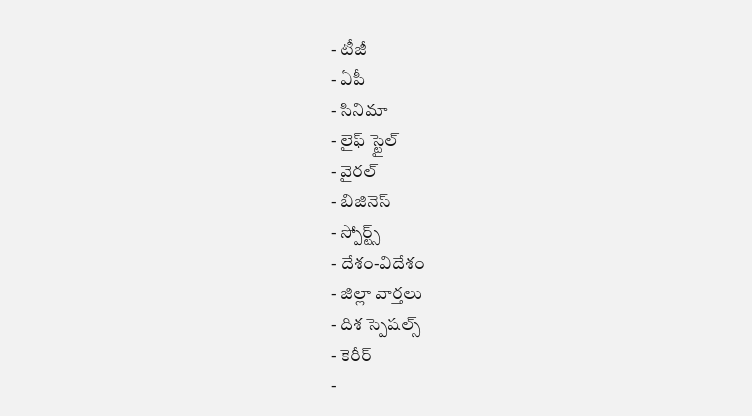- టీజీ
- ఏపీ
- సినిమా
- లైఫ్ స్టైల్
- వైరల్
- బిజినెస్
- స్పోర్ట్స్
- దేశం-విదేశం
- జిల్లా వార్తలు
- దిశ స్పెషల్స్
- కెరీర్
-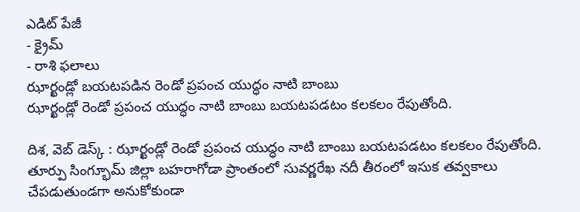ఎడిట్ పేజీ
- క్రైమ్
- రాశి ఫలాలు
ఝార్ఖండ్లో బయటపడిన రెండో ప్రపంచ యుద్ధం నాటి బాంబు
ఝార్ఖండ్లో రెండో ప్రపంచ యుద్ధం నాటి బాంబు బయటపడటం కలకలం రేపుతోంది.

దిశ, వెబ్ డెస్క్ : ఝార్ఖండ్లో రెండో ప్రపంచ యుద్ధం నాటి బాంబు బయటపడటం కలకలం రేపుతోంది. తూర్పు సింగ్భూమ్ జిల్లా బహరాగోడా ప్రాంతంలో సువర్ణరేఖ నదీ తీరంలో ఇసుక తవ్వకాలు చేపడుతుండగా అనుకోకుండా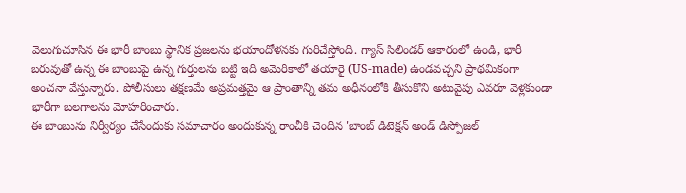వెలుగుచూసిన ఈ భారీ బాంబు స్థానిక ప్రజలను భయాందోళనకు గురిచేస్తోంది. గ్యాస్ సిలిండర్ ఆకారంలో ఉండి, భారీ బరువుతో ఉన్న ఈ బాంబుపై ఉన్న గుర్తులను బట్టి ఇది అమెరికాలో తయారై (US-made) ఉండవచ్చని ప్రాథమికంగా అంచనా వేస్తున్నారు. పోలీసులు తక్షణమే అప్రమత్తమై ఆ ప్రాంతాన్ని తమ అధీనంలోకి తీసుకొని అటువైపు ఎవరూ వెళ్లకుండా భారీగా బలగాలను మోహరించారు.
ఈ బాంబును నిర్వీర్యం చేసేందుకు సమాచారం అందుకున్న రాంచీకి చెందిన 'బాంబ్ డిటెక్షన్ అండ్ డిస్పోజల్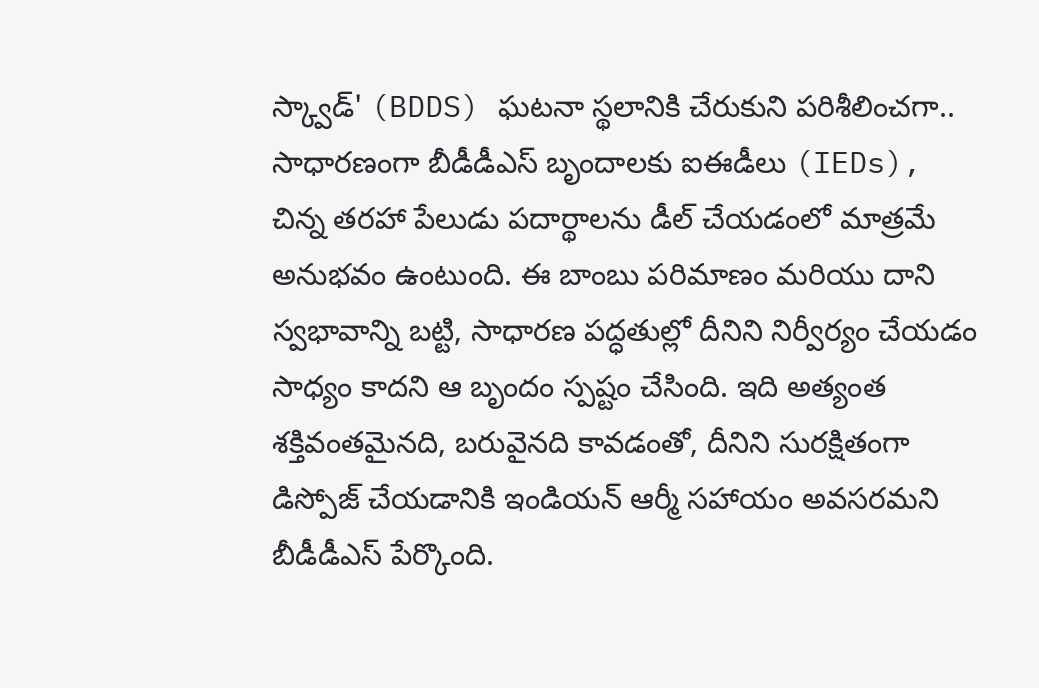స్క్వాడ్' (BDDS) ఘటనా స్థలానికి చేరుకుని పరిశీలించగా.. సాధారణంగా బీడీడీఎస్ బృందాలకు ఐఈడీలు (IEDs), చిన్న తరహా పేలుడు పదార్థాలను డీల్ చేయడంలో మాత్రమే అనుభవం ఉంటుంది. ఈ బాంబు పరిమాణం మరియు దాని స్వభావాన్ని బట్టి, సాధారణ పద్ధతుల్లో దీనిని నిర్వీర్యం చేయడం సాధ్యం కాదని ఆ బృందం స్పష్టం చేసింది. ఇది అత్యంత శక్తివంతమైనది, బరువైనది కావడంతో, దీనిని సురక్షితంగా డిస్పోజ్ చేయడానికి ఇండియన్ ఆర్మీ సహాయం అవసరమని బీడీడీఎస్ పేర్కొంది.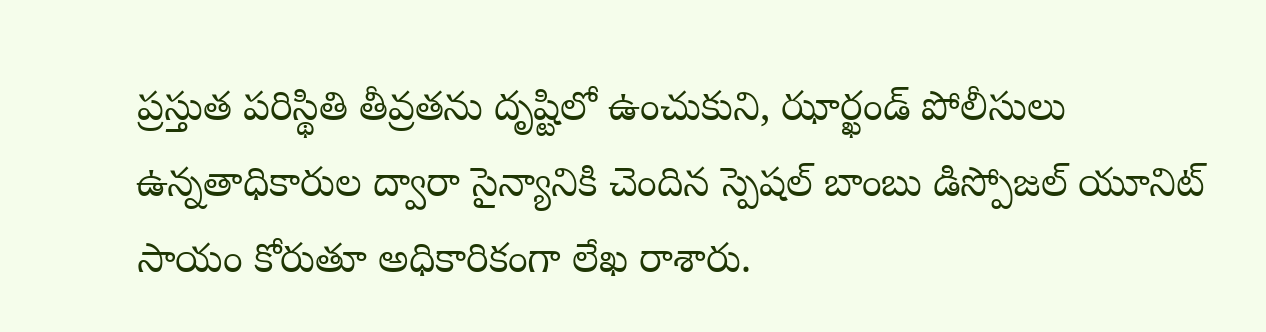ప్రస్తుత పరిస్థితి తీవ్రతను దృష్టిలో ఉంచుకుని, ఝార్ఖండ్ పోలీసులు ఉన్నతాధికారుల ద్వారా సైన్యానికి చెందిన స్పెషల్ బాంబు డిస్పోజల్ యూనిట్ సాయం కోరుతూ అధికారికంగా లేఖ రాశారు.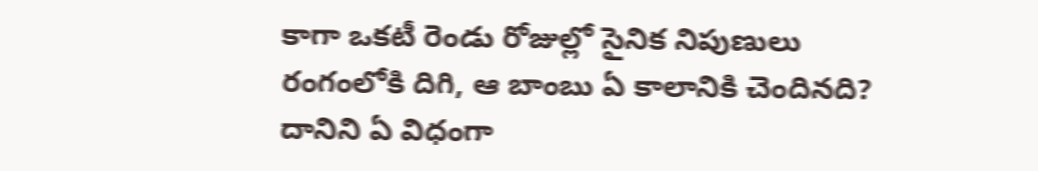కాగా ఒకటీ రెండు రోజుల్లో సైనిక నిపుణులు రంగంలోకి దిగి, ఆ బాంబు ఏ కాలానికి చెందినది? దానిని ఏ విధంగా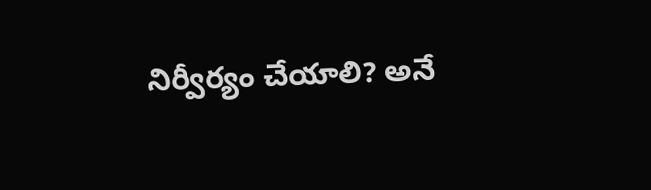నిర్వీర్యం చేయాలి? అనే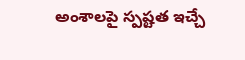అంశాలపై స్పష్టత ఇచ్చే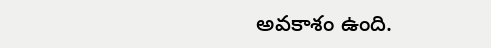అవకాశం ఉంది.